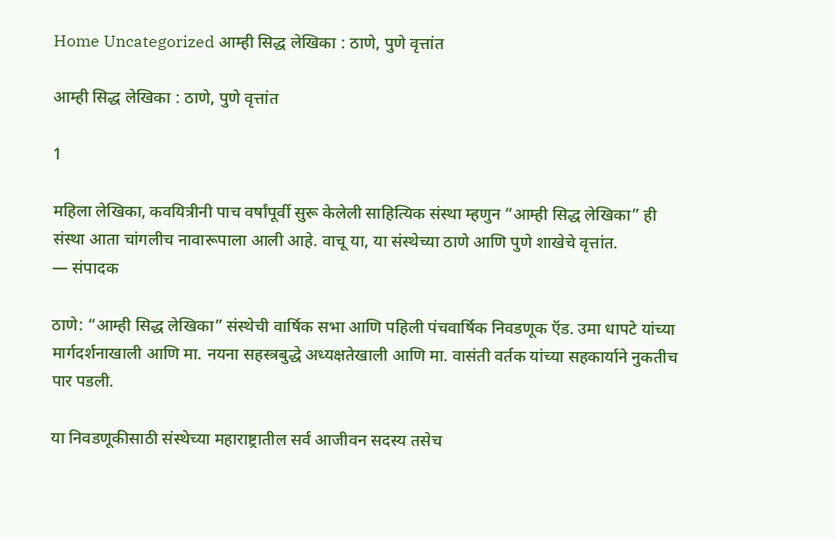Home Uncategorized आम्ही सिद्ध लेखिका : ठाणे, पुणे वृत्तांत

आम्ही सिद्ध लेखिका : ठाणे, पुणे वृत्तांत

1

महिला लेखिका, कवयित्रीनी पाच वर्षांपूर्वी सुरू केलेली साहित्यिक संस्था म्हणुन “आम्ही सिद्ध लेखिका” ही संस्था आता चांगलीच नावारूपाला आली आहे. वाचू या, या संस्थेच्या ठाणे आणि पुणे शाखेचे वृत्तांत.
— संपादक

ठाणे: “आम्ही सिद्ध लेखिका” संस्थेची वार्षिक सभा आणि पहिली पंचवार्षिक निवडणूक ऍड. उमा धापटे यांच्या मार्गदर्शनाखाली आणि मा. नयना सहस्त्रबुद्धे अध्यक्षतेखाली आणि मा. वासंती वर्तक यांच्या सहकार्याने नुकतीच पार पडली.

या निवडणूकीसाठी संस्थेच्या महाराष्ट्रातील सर्व आजीवन सदस्य तसेच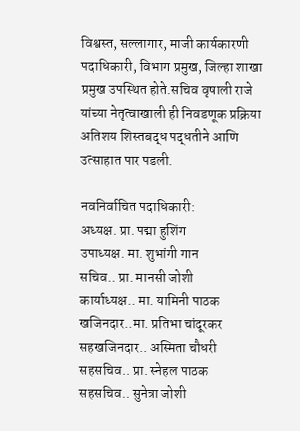विश्वस्त, सल्लागार, माजी कार्यकारणी पदाधिकारी, विभाग प्रमुख, जिल्हा शाखा प्रमुख उपस्थित होते.सचिव वृषाली राजे यांच्या नेतृत्वाखाली ही निवडणूक प्रक्रिया अतिशय शिस्तबद्ध पद्धतीने आणि उत्साहात पार पडली.

नवनिर्वाचित पदाधिकारी:
अध्यक्ष. प्रा. पद्मा हुशिंग
उपाध्यक्ष. मा. शुभांगी गान
सचिव.. प्रा. मानसी जोशी
कार्याध्यक्ष.. मा. यामिनी पाठक
खजिनदार..मा. प्रतिभा चांदूरकर
सहखजिनदार.. अस्मिता चौधरी
सहसचिव.. प्रा. स्नेहल पाठक
सहसचिव.. सुनेत्रा जोशी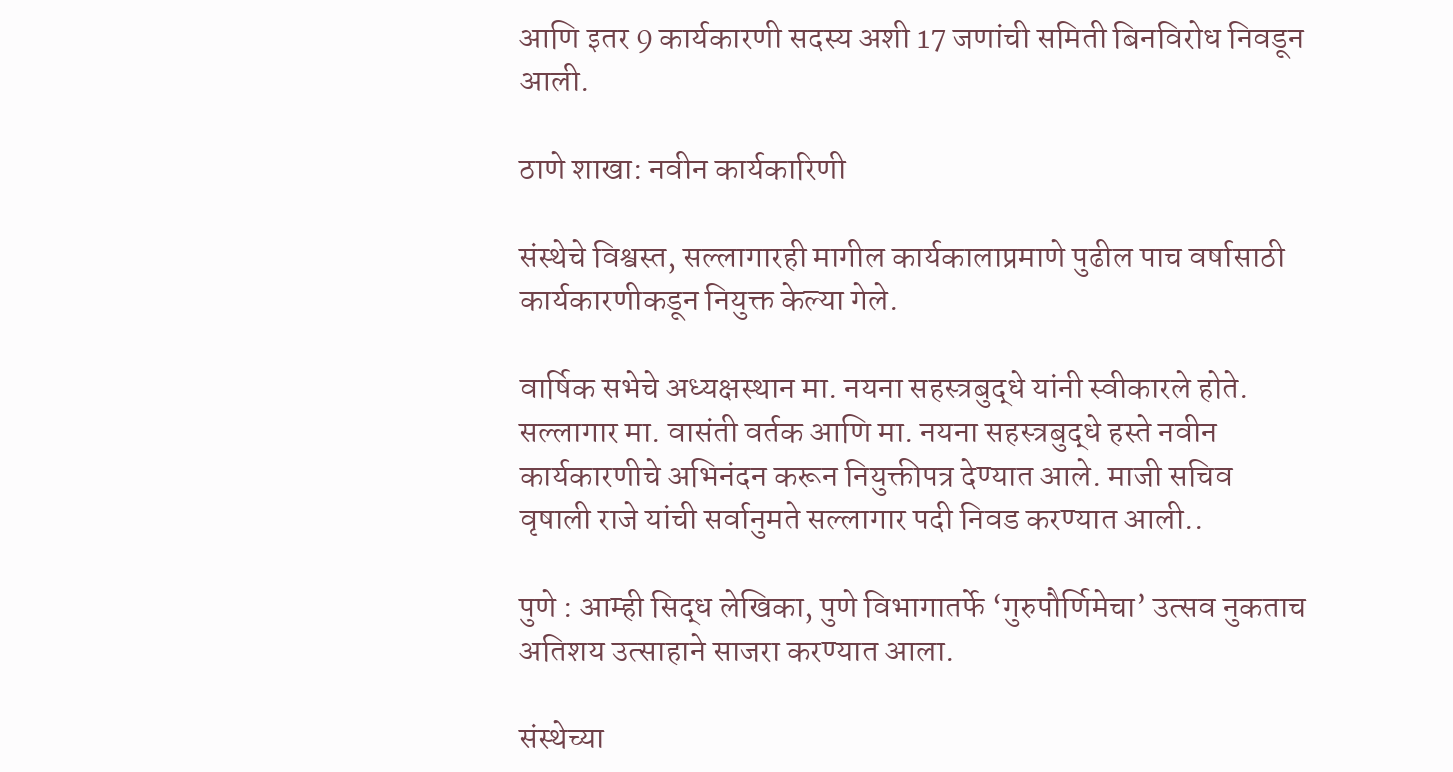आणि इतर 9 कार्यकारणी सदस्य अशी 17 जणांची समिती बिनविरोध निवडून आली.

ठाणे शाखा: नवीन कार्यकारिणी

संस्थेचे विश्वस्त, सल्लागारही मागील कार्यकालाप्रमाणे पुढील पाच वर्षासाठी कार्यकारणीकडून नियुक्त केल्या गेले.

वार्षिक सभेचे अध्यक्षस्थान मा. नयना सहस्त्रबुद्धे यांनी स्वीकारले होते. सल्लागार मा. वासंती वर्तक आणि मा. नयना सहस्त्रबुद्धे हस्ते नवीन कार्यकारणीचे अभिनंदन करून नियुक्तीपत्र देण्यात आले. माजी सचिव वृषाली राजे यांची सर्वानुमते सल्लागार पदी निवड करण्यात आली..

पुणे : आम्ही सिद्ध लेखिका, पुणे विभागातर्फे ‘गुरुपौर्णिमेचा’ उत्सव नुकताच अतिशय उत्साहाने साजरा करण्यात आला.

संस्थेच्या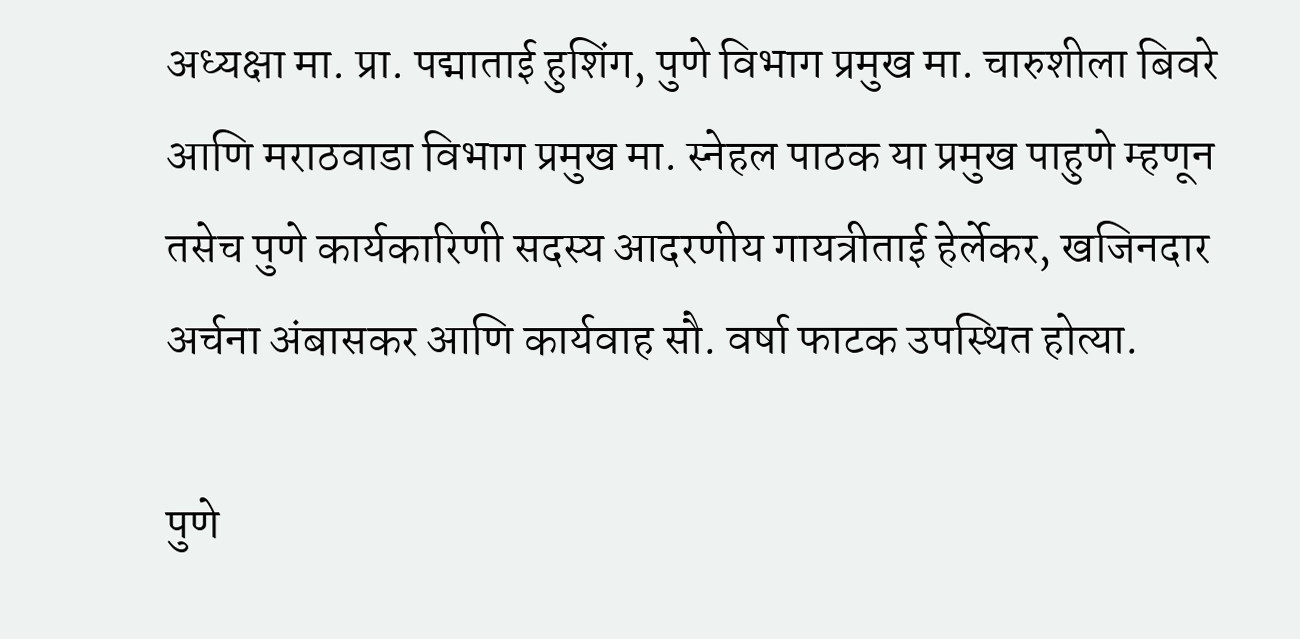अध्यक्षा मा. प्रा. पद्माताई हुशिंग, पुणे विभाग प्रमुख मा. चारुशीला बिवरे आणि मराठवाडा विभाग प्रमुख मा. स्नेहल पाठक या प्रमुख पाहुणे म्हणून तसेच पुणे कार्यकारिणी सदस्य आदरणीय गायत्रीताई हेर्लेकर, खजिनदार अर्चना अंबासकर आणि कार्यवाह सौ. वर्षा फाटक उपस्थित होत्या.

पुणे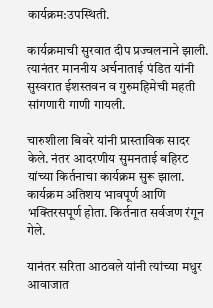कार्यक्रम:उपस्थिती.

कार्यक्रमाची सुरवात दीप प्रज्वलनाने झाली. त्यानंतर माननीय अर्चनाताई पंडित यांनी सुस्वरात ईशस्तवन व गुरुमहिमेची महती सांगणारी गाणी गायली.

चारुशीला बिवरे यांनी प्रास्ताविक सादर केले. नंतर आदरणीय सुमनताई बहिरट यांच्या किर्तनाचा कार्यक्रम सुरू झाला. कार्यक्रम अतिशय भावपूर्ण आणि भक्तिरसपूर्ण होता. किर्तनात सर्वजण रंगून गेले.

यानंतर सरिता आठवले यांनी त्यांच्या मधुर आवाजात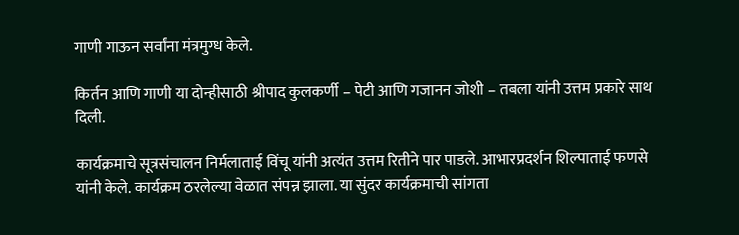गाणी गाऊन सर्वांना मंत्रमुग्ध केले.

किर्तन आणि गाणी या दोन्हीसाठी श्रीपाद कुलकर्णी – पेटी आणि गजानन जोशी – तबला यांनी उत्तम प्रकारे साथ दिली.

कार्यक्रमाचे सूत्रसंचालन निर्मलाताई विंचू यांनी अत्यंत उत्तम रितीने पार पाडले. आभारप्रदर्शन शिल्पाताई फणसे यांनी केले. कार्यक्रम ठरलेल्या वेळात संपन्न झाला. या सुंदर कार्यक्रमाची सांगता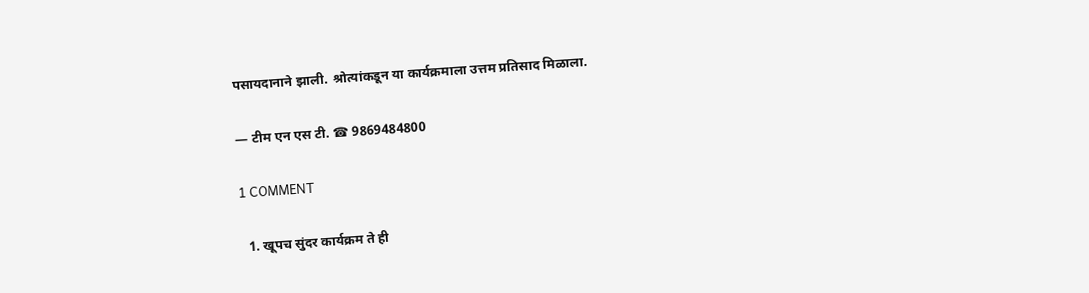पसायदानाने झाली. श्रोत्यांकडून या कार्यक्रमाला उत्तम प्रतिसाद मिळाला.

— टीम एन एस टी. ☎ 9869484800

1 COMMENT

  1. खूपच सुंदर कार्यक्रम ते ही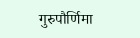गुरुपौर्णिमा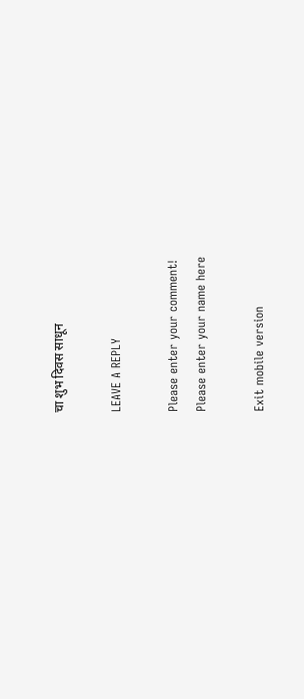चा शुभ दिवस साधून

LEAVE A REPLY

Please enter your comment!
Please enter your name here

Exit mobile version